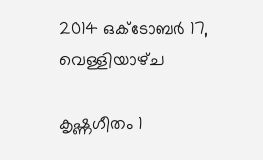2014 ഒക്‌ടോബർ 17, വെള്ളിയാഴ്‌ച

കൃഷ്ണഗീതം 1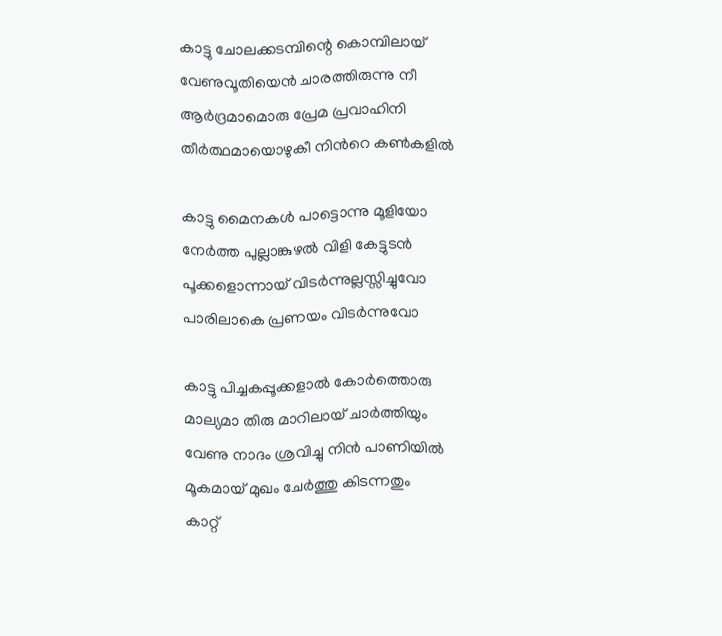കാട്ടു ചോലക്കടമ്പിന്റെ കൊമ്പിലായ്
വേണുവൂതിയെന്‍ ചാരത്തിരുന്നു നീ
ആര്‍ദ്രമാമൊരു പ്രേമ പ്രവാഹിനി
തീര്‍ത്ഥമായൊഴുകീ നിന്‍റെ കണ്‍കളില്‍

കാട്ടു മൈനകള്‍ പാട്ടൊന്നു മൂളിയോ
നേര്‍ത്ത പുല്ലാങ്കുഴല്‍ വിളി കേട്ടുടന്‍
പൂക്കളൊന്നായ്‌ വിടര്‍ന്നുല്ലസ്സിച്ചുവോ
പാരിലാകെ പ്രണയം വിടര്‍ന്നുവോ

കാട്ടു പിച്ചകപ്പൂക്കളാല്‍ കോര്‍ത്തൊരു
മാല്യമാ തിരു മാറിലായ് ചാര്‍ത്തിയും
വേണു നാദം ശ്രവിച്ചു നിന്‍ പാണിയില്‍
മൂകമായ് മുഖം ചേര്‍ത്തു കിടന്നതും
കാറ്റ്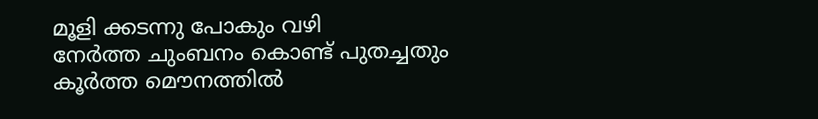മൂളി ക്കടന്നു പോകും വഴി
നേര്‍ത്ത ചുംബനം കൊണ്ട് പുതച്ചതും
കൂര്‍ത്ത മൌനത്തില്‍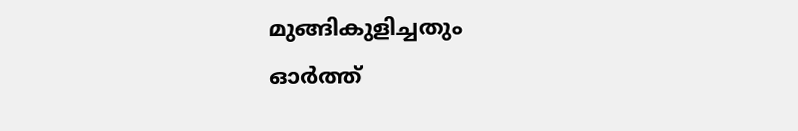മുങ്ങികുളിച്ചതും
ഓര്‍ത്ത്‌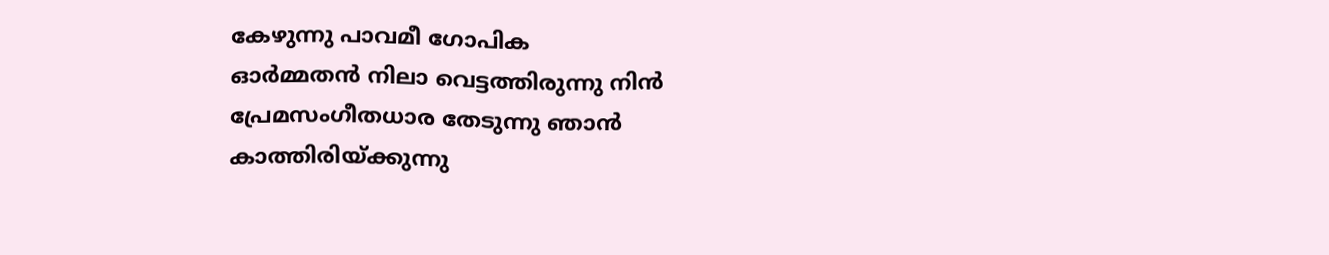കേഴുന്നു പാവമീ ഗോപിക
ഓര്‍മ്മതന്‍ നിലാ വെട്ടത്തിരുന്നു നിന്‍
പ്രേമസംഗീതധാര തേടുന്നു ഞാന്‍
കാത്തിരിയ്ക്കുന്നു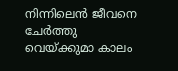നിന്നിലെന്‍ ജീവനെ
ചേര്‍ത്തു വെയ്ക്കുമാ കാലം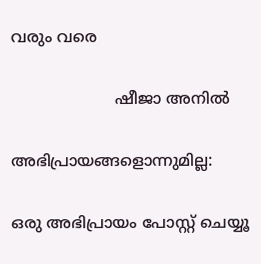വരും വരെ

                     ഷീജാ അനില്‍

അഭിപ്രായങ്ങളൊന്നുമില്ല:

ഒരു അഭിപ്രായം പോസ്റ്റ് ചെയ്യൂ